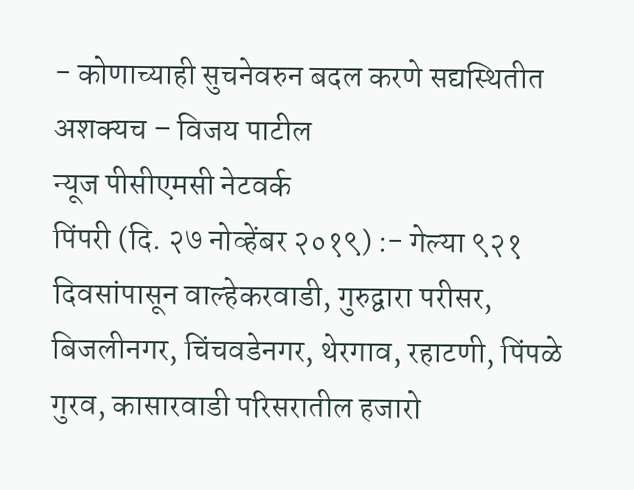- कोणाच्याही सुचनेवरुन बदल करणे सद्यस्थितीत अशक्यच – विजय पाटील
न्यूज पीसीएमसी नेटवर्क
पिंपरी (दि. २७ नोव्हेंबर २०१९) :- गेल्या ९२१ दिवसांपासून वाल्हेकरवाडी, गुरुद्वारा परीसर, बिजलीनगर, चिंचवडेनगर, थेरगाव, रहाटणी, पिंपळे गुरव, कासारवाडी परिसरातील हजारो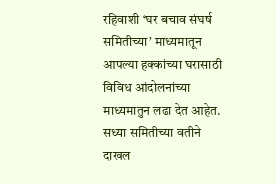रहिवाशी ‘घर बचाव संघर्ष समितीच्या’ माध्यमातून आपल्या हक्कांच्या घरासाठी विविध आंदोलनांच्या माध्यमातुन लढा देत आहेत. सध्या समितीच्या वतीने दाखल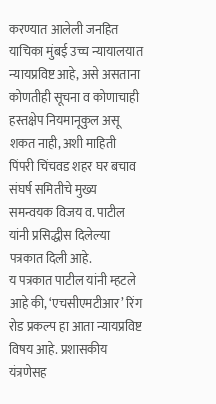करण्यात आलेली जनहित याचिका मुंबई उच्च न्यायालयात न्यायप्रविष्ट आहे, असे असताना कोणतीही सूचना व कोणाचाही हस्तक्षेप नियमानूकुल असू शकत नाही, अशी माहिती पिंपरी चिंचवड शहर घर बचाव संघर्ष समितीचे मुख्य समन्वयक विजय व. पाटील यांनी प्रसिद्धीस दिलेल्या पत्रकात दिली आहे.
य पत्रकात पाटील यांनी म्हटले आहे की, ‘एचसीएमटीआर’ रिंग रोड प्रकल्प हा आता न्यायप्रविष्ट विषय आहे. प्रशासकीय यंत्रणेसह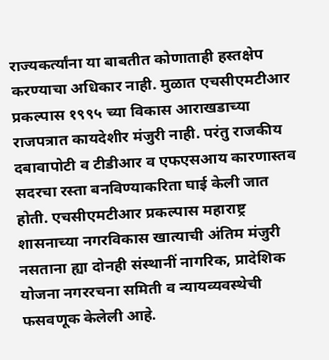राज्यकर्त्यांना या बाबतीत कोणाताही हस्तक्षेप करण्याचा अधिकार नाही. मुळात एचसीएमटीआर प्रकल्पास १९९५ च्या विकास आराखडाच्या राजपत्रात कायदेशीर मंजुरी नाही. परंतु राजकीय दबावापोटी व टीडीआर व एफएसआय कारणास्तव सदरचा रस्ता बनविण्याकरिता घाई केली जात होती. एचसीएमटीआर प्रकल्पास महाराष्ट्र शासनाच्या नगरविकास खात्याची अंतिम मंजुरी नसताना ह्या दोनही संस्थानीं नागरिक, प्रादेशिक योजना नगररचना समिती व न्यायव्यवस्थेची फसवणूक केलेली आहे.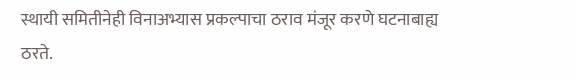स्थायी समितीनेही विनाअभ्यास प्रकल्पाचा ठराव मंजूर करणे घटनाबाह्य ठरते.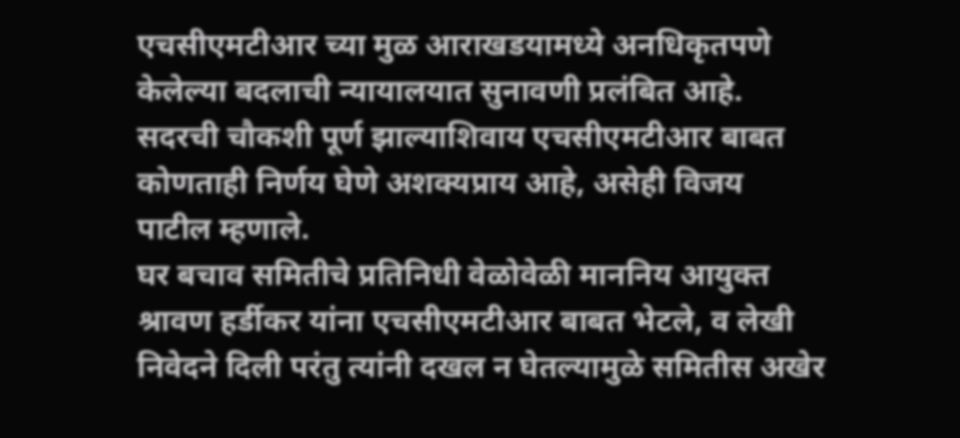एचसीएमटीआर च्या मुळ आराखडयामध्ये अनधिकृतपणे केलेल्या बदलाची न्यायालयात सुनावणी प्रलंबित आहे. सदरची चौकशी पूर्ण झाल्याशिवाय एचसीएमटीआर बाबत कोणताही निर्णय घेणे अशक्यप्राय आहे, असेही विजय पाटील म्हणाले.
घर बचाव समितीचे प्रतिनिधी वेळोवेळी माननिय आयुक्त श्रावण हर्डीकर यांना एचसीएमटीआर बाबत भेटले, व लेखी निवेदने दिली परंतु त्यांनी दखल न घेतल्यामुळे समितीस अखेर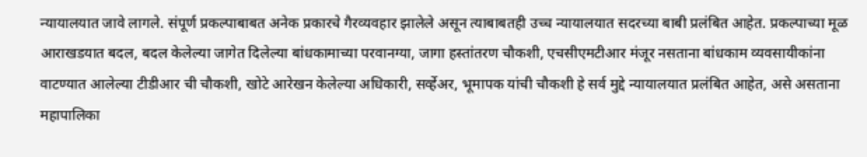न्यायालयात जावे लागले. संपूर्ण प्रकल्पाबाबत अनेक प्रकारचे गैरव्यवहार झालेले असून त्याबाबतही उच्च न्यायालयात सदरच्या बाबी प्रलंबित आहेत. प्रकल्पाच्या मूळ आराखडयात बदल, बदल केलेल्या जागेत दिलेल्या बांधकामाच्या परवानग्या, जागा हस्तांतरण चौकशी, एचसीएमटीआर मंजूर नसताना बांधकाम व्यवसायीकांना वाटण्यात आलेल्या टीडीआर ची चौकशी, खोटे आरेखन केलेल्या अधिकारी, सर्व्हेअर, भूमापक यांची चौकशी हे सर्व मुद्दे न्यायालयात प्रलंबित आहेत, असे असताना महापालिका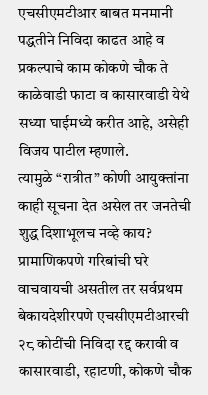एचसीएमटीआर बाबत मनमानी पद्धतीने निविदा काढत आहे व प्रकल्पाचे काम कोकणे चौक ते काळेवाडी फाटा व कासारवाडी येथे सध्या घाईमध्ये करीत आहे, असेही विजय पाटील म्हणाले.
त्यामुळे “रात्रीत” कोणी आयुक्तांना काही सूचना देत असेल तर जनतेची शुद्ध दिशाभूलच नव्हे काय? प्रामाणिकपणे गरिबांची घरे वाचवायची असतील तर सर्वप्रथम बेकायदेशीरपणे एचसीएमटीआरची २८ कोटींची निविदा रद्द करावी व कासारवाडी, रहाटणी, कोकणे चौक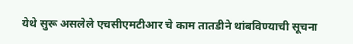येथे सुरू असलेले एचसीएमटीआर चे काम तातडीने थांबविण्याची सूचना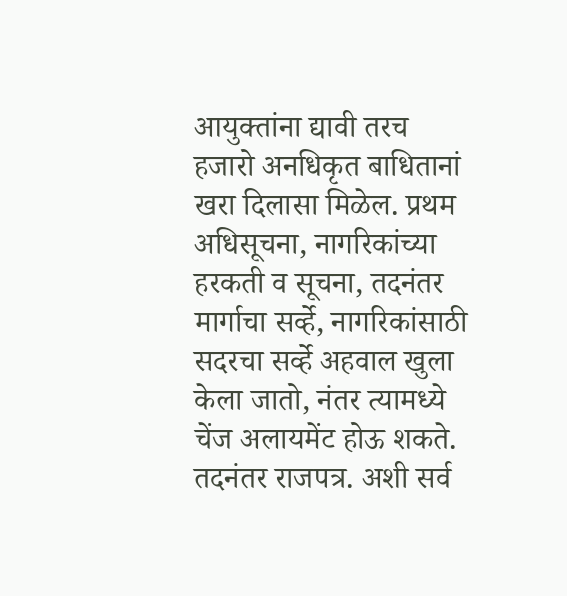आयुक्तांना द्यावी तरच हजारो अनधिकृत बाधितानां खरा दिलासा मिळेल. प्रथम अधिसूचना, नागरिकांच्या हरकती व सूचना, तदनंतर मार्गाचा सर्व्हे, नागरिकांसाठी सदरचा सर्व्हे अहवाल खुला केला जातो, नंतर त्यामध्ये चेंज अलायमेंट होऊ शकते. तदनंतर राजपत्र. अशी सर्व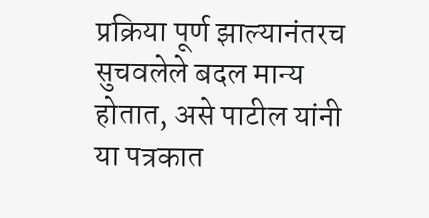प्रक्रिया पूर्ण झाल्यानंतरच सुचवलेले बदल मान्य होतात, असे पाटील यांनी या पत्रकात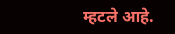म्हटले आहे.